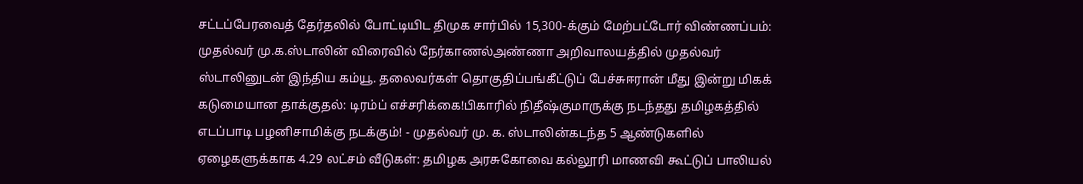சட்டப்பேரவைத் தேர்தலில் போட்டியிட திமுக சார்பில் 15,300-க்கும் மேற்பட்டோர் விண்ணப்பம்: முதல்வர் மு.க.ஸ்டாலின் விரைவில் நேர்காணல்அண்ணா அறிவாலயத்தில் முதல்வர் ஸ்டாலினுடன் இந்திய கம்யூ. தலைவர்கள் தொகுதிப்பங்கீட்டுப் பேச்சுஈரான் மீது இன்று மிகக் கடுமையான தாக்குதல்: டிரம்ப் எச்சரிக்கை!பிகாரில் நிதீஷ்குமாருக்கு நடந்தது தமிழகத்தில் எடப்பாடி பழனிசாமிக்கு நடக்கும்! - முதல்வர் மு. க. ஸ்டாலின்கடந்த 5 ஆண்டுகளில் ஏழைகளுக்காக 4.29 லட்சம் வீடுகள்: தமிழக அரசுகோவை கல்லூரி மாணவி கூட்டுப் பாலியல்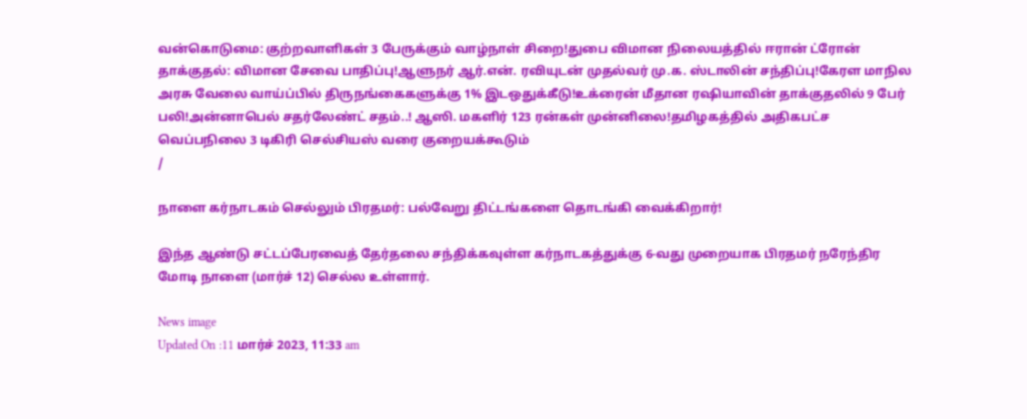வன்கொடுமை: குற்றவாளிகள் 3 பேருக்கும் வாழ்நாள் சிறை!துபை விமான நிலையத்தில் ஈரான் ட்ரோன் தாக்குதல்: விமான சேவை பாதிப்பு!ஆளுநர் ஆர்.என். ரவியுடன் முதல்வர் மு.க. ஸ்டாலின் சந்திப்பு!கேரள மாநில அரசு வேலை வாய்ப்பில் திருநங்கைகளுக்கு 1% இடஒதுக்கீடு!உக்ரைன் மீதான ரஷியாவின் தாக்குதலில் 9 பேர் பலி!அன்னாபெல் சதர்லேண்ட் சதம்..! ஆஸி. மகளிர் 123 ரன்கள் முன்னிலை!தமிழகத்தில் அதிகபட்ச வெப்பநிலை 3 டிகிரி செல்சியஸ் வரை குறையக்கூடும்
/

நாளை கர்நாடகம் செல்லும் பிரதமர்: பல்வேறு திட்டங்களை தொடங்கி வைக்கிறார்!

இந்த ஆண்டு சட்டப்பேரவைத் தேர்தலை சந்திக்கவுள்ள கர்நாடகத்துக்கு 6-வது முறையாக பிரதமர் நரேந்திர மோடி நாளை (மார்ச் 12) செல்ல உள்ளார்.

News image
Updated On :11 மார்ச் 2023, 11:33 am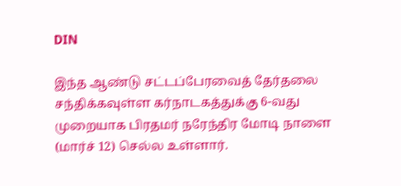DIN

இந்த ஆண்டு சட்டப்பேரவைத் தேர்தலை சந்திக்கவுள்ள கர்நாடகத்துக்கு 6-வது முறையாக பிரதமர் நரேந்திர மோடி நாளை (மார்ச் 12) செல்ல உள்ளார்.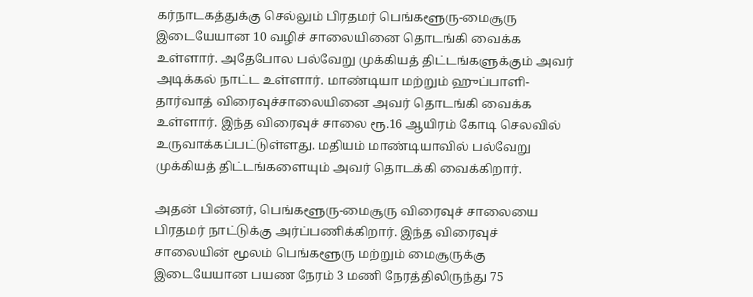கர்நாடகத்துக்கு செல்லும் பிரதமர் பெங்களூரு-மைசூரு இடையேயான 10 வழிச் சாலையினை தொடங்கி வைக்க உள்ளார். அதேபோல பல்வேறு முக்கியத் திட்டங்களுக்கும் அவர் அடிக்கல் நாட்ட உள்ளார். மாண்டியா மற்றும் ஹுப்பாளி-தார்வாத் விரைவுச்சாலையினை அவர் தொடங்கி வைக்க உள்ளார். இந்த விரைவுச் சாலை ரூ.16 ஆயிரம் கோடி செலவில் உருவாக்கப்பட்டுள்ளது. மதியம் மாண்டியாவில் பல்வேறு முக்கியத் திட்டங்களையும் அவர் தொடக்கி வைக்கிறார்.

அதன் பின்னர், பெங்களூரு-மைசூரு விரைவுச் சாலையை பிரதமர் நாட்டுக்கு அர்ப்பணிக்கிறார். இந்த விரைவுச் சாலையின் மூலம் பெங்களூரு மற்றும் மைசூருக்கு இடையேயான பயண நேரம் 3 மணி நேரத்திலிருந்து 75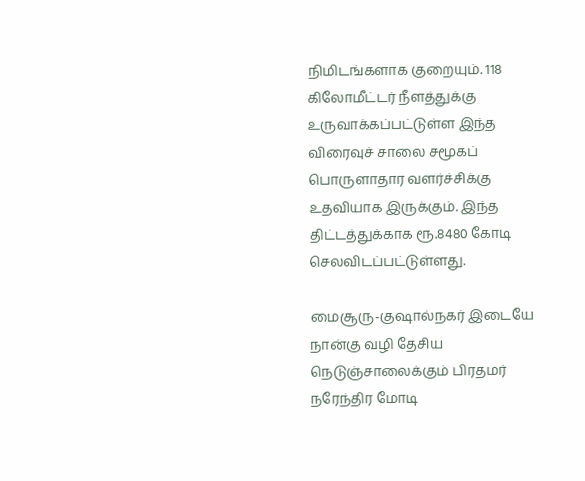நிமிடங்களாக குறையும். 118 கிலோமீட்டர் நீளத்துக்கு உருவாக்கப்பட்டுள்ள இந்த விரைவுச் சாலை சமூகப் பொருளாதார வளர்ச்சிக்கு உதவியாக இருக்கும். இந்த திட்டத்துக்காக ரூ.8480 கோடி செலவிடப்பட்டுள்ளது.

மைசூரு-குஷால்நகர் இடையே நான்கு வழி தேசிய நெடுஞ்சாலைக்கும் பிரதமர் நரேந்திர மோடி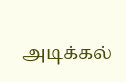அடிக்கல்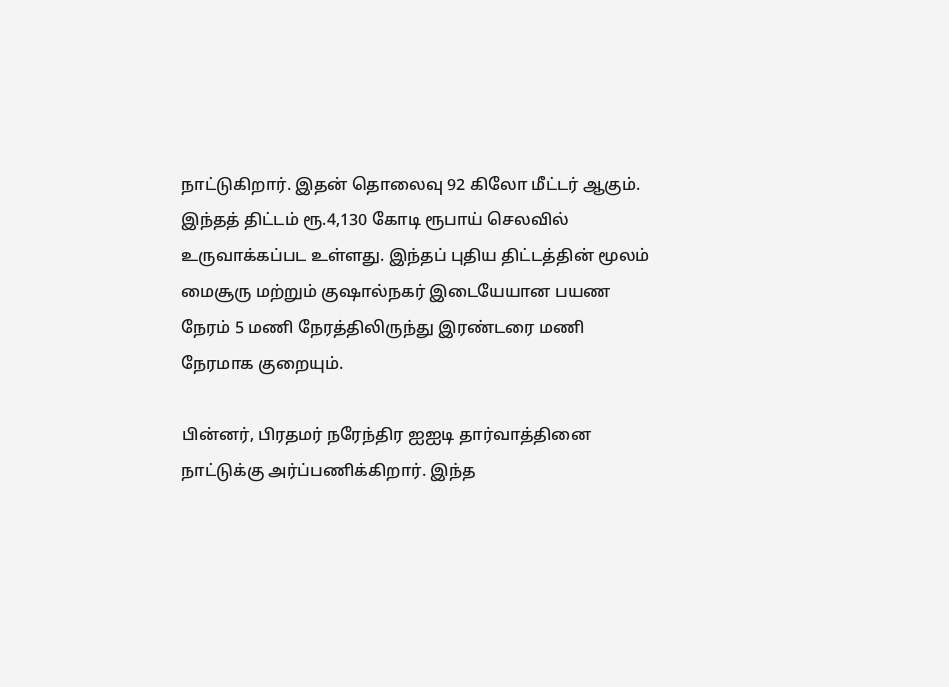நாட்டுகிறார். இதன் தொலைவு 92 கிலோ மீட்டர் ஆகும். இந்தத் திட்டம் ரூ.4,130 கோடி ரூபாய் செலவில் உருவாக்கப்பட உள்ளது. இந்தப் புதிய திட்டத்தின் மூலம் மைசூரு மற்றும் குஷால்நகர் இடையேயான பயண நேரம் 5 மணி நேரத்திலிருந்து இரண்டரை மணி நேரமாக குறையும்.

பின்னர், பிரதமர் நரேந்திர ஐஐடி தார்வாத்தினை நாட்டுக்கு அர்ப்பணிக்கிறார். இந்த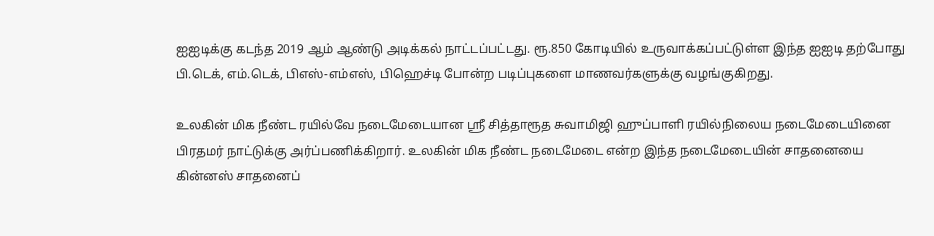ஐஐடிக்கு கடந்த 2019 ஆம் ஆண்டு அடிக்கல் நாட்டப்பட்டது. ரூ.850 கோடியில் உருவாக்கப்பட்டுள்ள இந்த ஐஐடி தற்போது பி.டெக், எம்.டெக், பிஎஸ்-எம்எஸ், பிஹெச்டி போன்ற படிப்புகளை மாணவர்களுக்கு வழங்குகிறது.

உலகின் மிக நீண்ட ரயில்வே நடைமேடையான ஸ்ரீ சித்தாரூத சுவாமிஜி ஹுப்பாளி ரயில்நிலைய நடைமேடையினை பிரதமர் நாட்டுக்கு அர்ப்பணிக்கிறார். உலகின் மிக நீண்ட நடைமேடை என்ற இந்த நடைமேடையின் சாதனையை கின்னஸ் சாதனைப்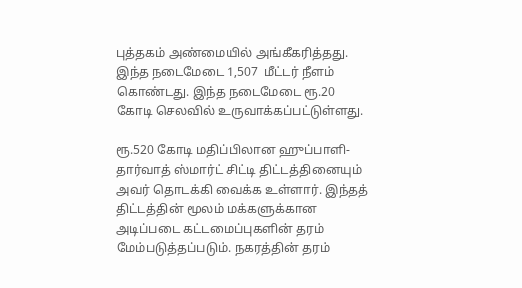புத்தகம் அண்மையில் அங்கீகரித்தது. இந்த நடைமேடை 1,507  மீட்டர் நீளம் கொண்டது. இந்த நடைமேடை ரூ.20 கோடி செலவில் உருவாக்கப்பட்டுள்ளது.

ரூ.520 கோடி மதிப்பிலான ஹுப்பாளி-தார்வாத் ஸ்மார்ட் சிட்டி திட்டத்தினையும் அவர் தொடக்கி வைக்க உள்ளார். இந்தத் திட்டத்தின் மூலம் மக்களுக்கான அடிப்படை கட்டமைப்புகளின் தரம் மேம்படுத்தப்படும். நகரத்தின் தரம்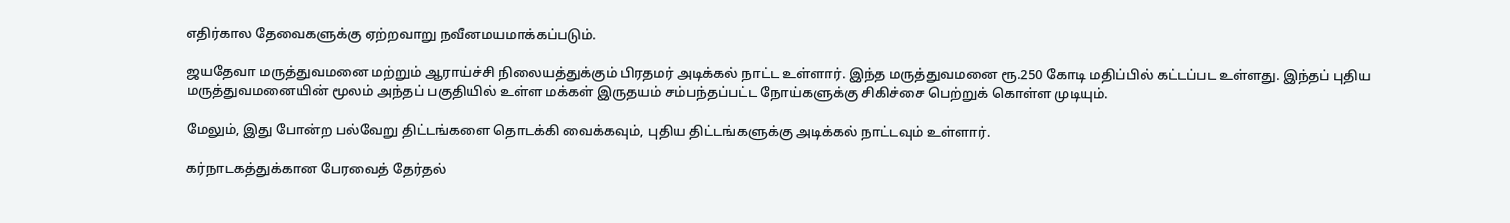எதிர்கால தேவைகளுக்கு ஏற்றவாறு நவீனமயமாக்கப்படும்.

ஜயதேவா மருத்துவமனை மற்றும் ஆராய்ச்சி நிலையத்துக்கும் பிரதமர் அடிக்கல் நாட்ட உள்ளார். இந்த மருத்துவமனை ரூ.250 கோடி மதிப்பில் கட்டப்பட உள்ளது. இந்தப் புதிய மருத்துவமனையின் மூலம் அந்தப் பகுதியில் உள்ள மக்கள் இருதயம் சம்பந்தப்பட்ட நோய்களுக்கு சிகிச்சை பெற்றுக் கொள்ள முடியும்.

மேலும், இது போன்ற பல்வேறு திட்டங்களை தொடக்கி வைக்கவும், புதிய திட்டங்களுக்கு அடிக்கல் நாட்டவும் உள்ளார்.

கர்நாடகத்துக்கான பேரவைத் தேர்தல்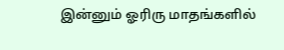இன்னும் ஓரிரு மாதங்களில்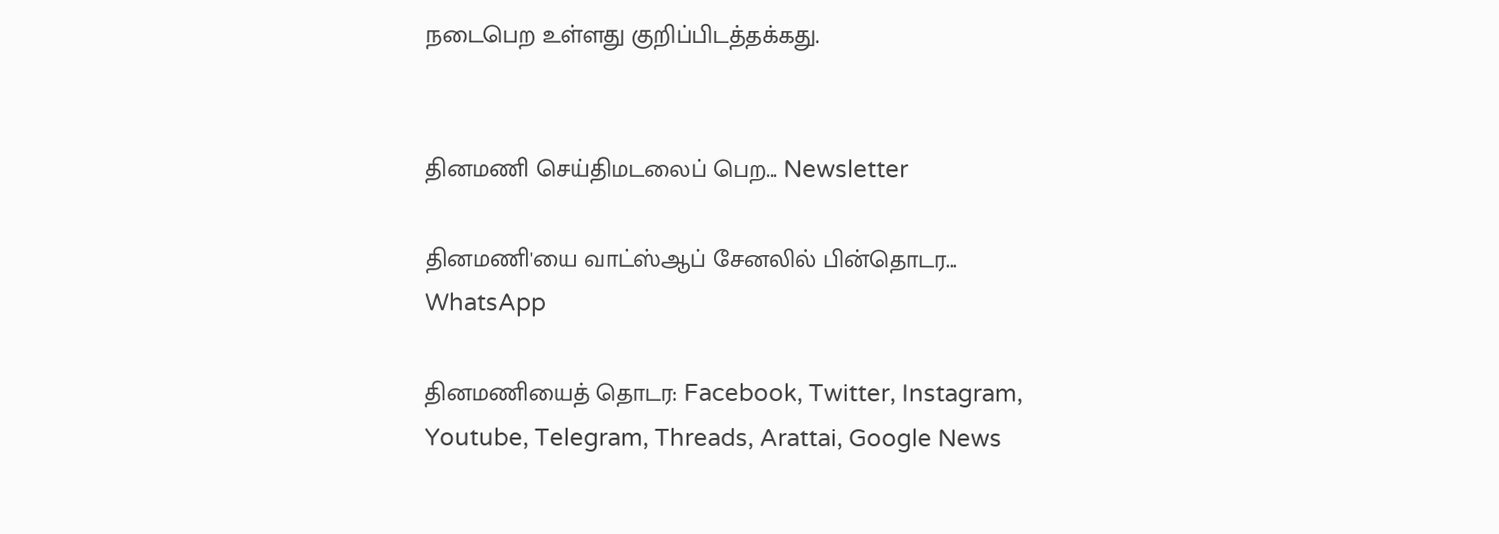நடைபெற உள்ளது குறிப்பிடத்தக்கது.


தினமணி செய்திமடலைப் பெற... Newsletter

தினமணி'யை வாட்ஸ்ஆப் சேனலில் பின்தொடர... WhatsApp

தினமணியைத் தொடர: Facebook, Twitter, Instagram, Youtube, Telegram, Threads, Arattai, Google News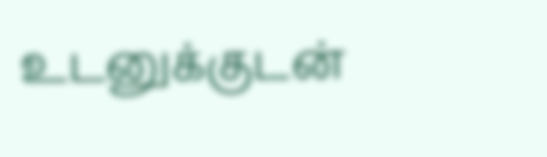உடனுக்குடன்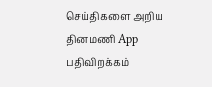செய்திகளை அறிய தினமணி App பதிவிறக்கம்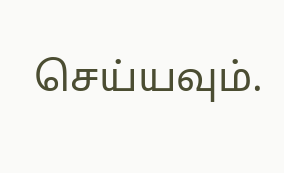செய்யவும்.